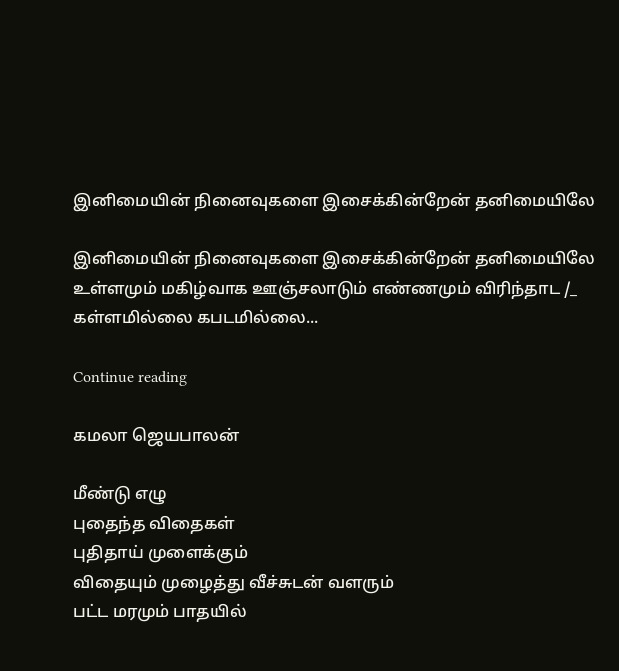இனிமையின் நினைவுகளை இசைக்கின்றேன் தனிமையிலே

இனிமையின் நினைவுகளை இசைக்கின்றேன் தனிமையிலே உள்ளமும் மகிழ்வாக ஊஞ்சலாடும் எண்ணமும் விரிந்தாட /_ கள்ளமில்லை கபடமில்லை...

Continue reading

கமலா ஜெயபாலன்

மீண்டு எழு
புதைந்த விதைகள்
புதிதாய் முளைக்கும்
விதையும் முழைத்து வீச்சுடன் வளரும்
பட்ட மரமும் பாதயில்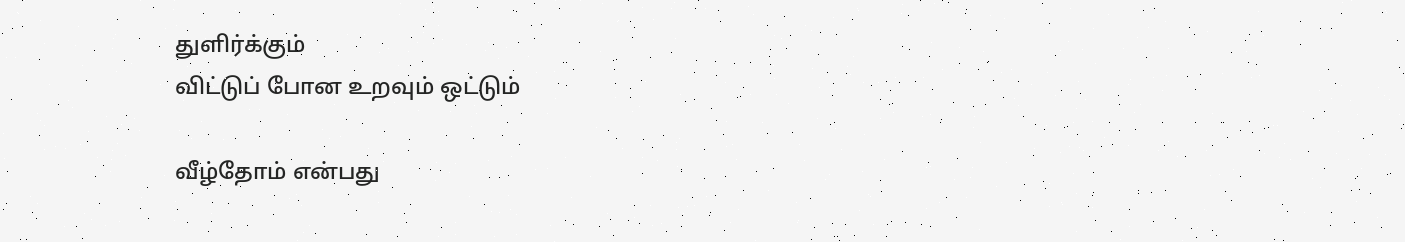துளிர்க்கும்
விட்டுப் போன உறவும் ஒட்டும்

வீழ்தோம் என்பது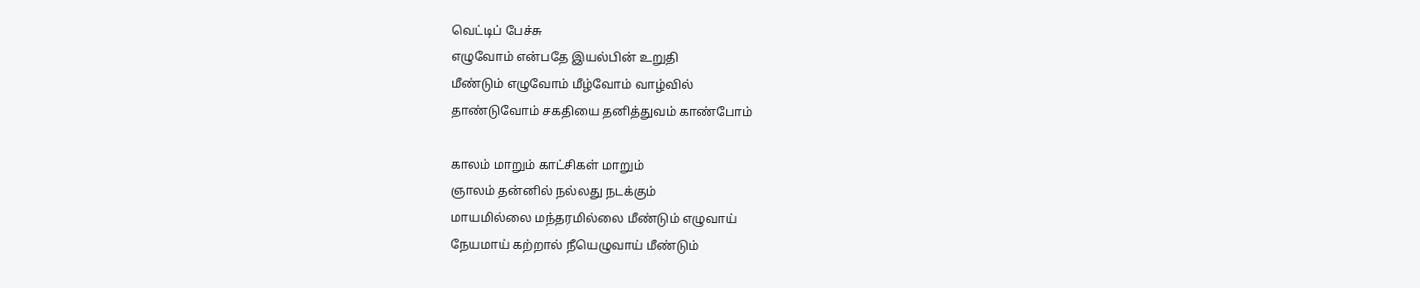வெட்டிப் பேச்சு
எழுவோம் என்பதே இயல்பின் உறுதி
மீண்டும் எழுவோம் மீழ்வோம் வாழ்வில்
தாண்டுவோம் சகதியை தனித்துவம் காண்போம்

காலம் மாறும் காட்சிகள் மாறும்
ஞாலம் தன்னில் நல்லது நடக்கும்
மாயமில்லை மந்தரமில்லை மீண்டும் எழுவாய்
நேயமாய் கற்றால் நீயெழுவாய் மீண்டும்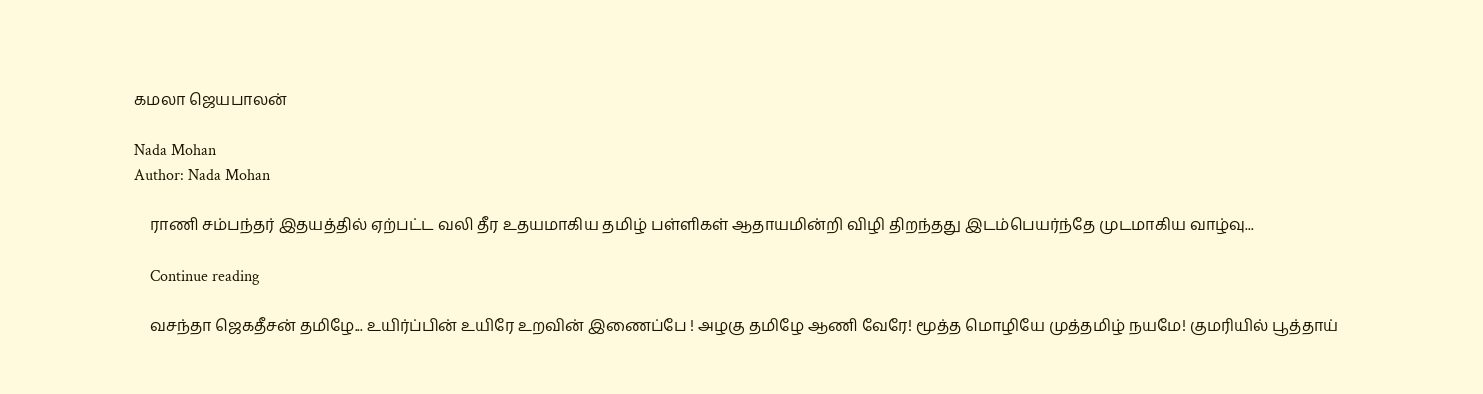கமலா ஜெயபாலன்

Nada Mohan
Author: Nada Mohan

    ராணி சம்பந்தர் இதயத்தில் ஏற்பட்ட வலி தீர உதயமாகிய தமிழ் பள்ளிகள் ஆதாயமின்றி விழி திறந்தது இடம்பெயர்ந்தே முடமாகிய வாழ்வு...

    Continue reading

    வசந்தா ஜெகதீசன் தமிழே... உயிர்ப்பின் உயிரே உறவின் இணைப்பே ! அழகு தமிழே ஆணி வேரே! மூத்த மொழியே முத்தமிழ் நயமே! குமரியில் பூத்தாய்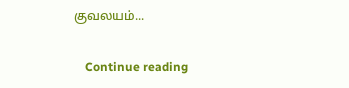குவலயம்...

    Continue reading